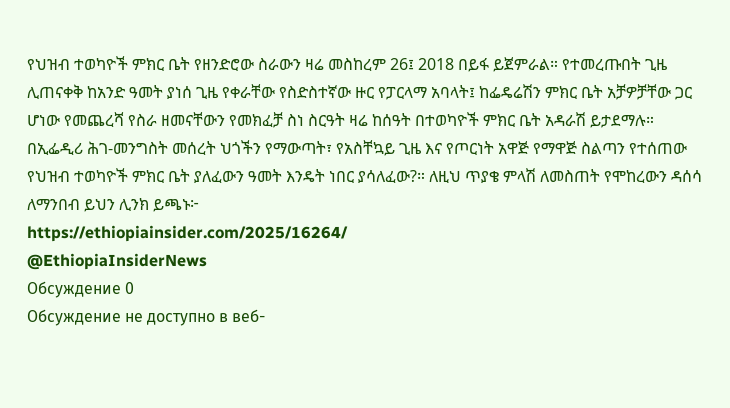የህዝብ ተወካዮች ምክር ቤት የዘንድሮው ስራውን ዛሬ መስከረም 26፤ 2018 በይፋ ይጀምራል። የተመረጡበት ጊዜ ሊጠናቀቅ ከአንድ ዓመት ያነሰ ጊዜ የቀራቸው የስድስተኛው ዙር የፓርላማ አባላት፤ ከፌዴሬሽን ምክር ቤት አቻዎቻቸው ጋር ሆነው የመጨረሻ የስራ ዘመናቸውን የመክፈቻ ስነ ስርዓት ዛሬ ከሰዓት በተወካዮች ምክር ቤት አዳራሽ ይታደማሉ።
በኢፌዲሪ ሕገ-መንግስት መሰረት ህጎችን የማውጣት፣ የአስቸኳይ ጊዜ እና የጦርነት አዋጅ የማዋጅ ስልጣን የተሰጠው የህዝብ ተወካዮች ምክር ቤት ያለፈውን ዓመት እንዴት ነበር ያሳለፈው?። ለዚህ ጥያቄ ምላሽ ለመስጠት የሞከረውን ዳሰሳ ለማንበብ ይህን ሊንክ ይጫኑ፦
https://ethiopiainsider.com/2025/16264/
@EthiopiaInsiderNews
Обсуждение 0
Обсуждение не доступно в веб-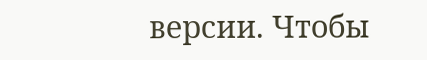версии. Чтобы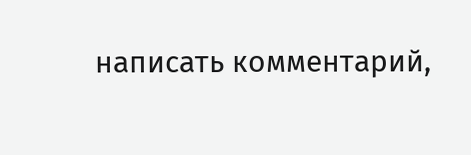написать комментарий,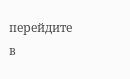перейдите в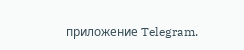приложение Telegram.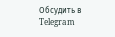Обсудить в Telegram